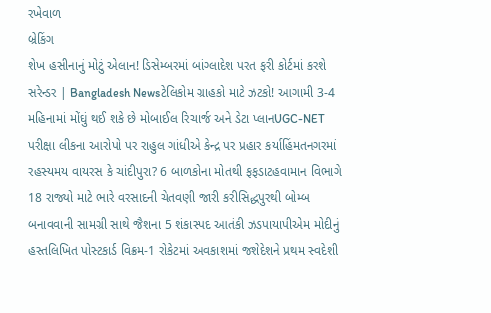રખેવાળ
બ્રેકિંગ
શેખ હસીનાનું મોટું એલાન! ડિસેમ્બરમાં બાંગ્લાદેશ પરત ફરી કોર્ટમાં કરશે સરેન્ડર | Bangladesh Newsટેલિકોમ ગ્રાહકો માટે ઝટકો! આગામી 3-4 મહિનામાં મોંઘું થઈ શકે છે મોબાઈલ રિચાર્જ અને ડેટા પ્લાનUGC-NET પરીક્ષા લીકના આરોપો પર રાહુલ ગાંધીએ કેન્દ્ર પર પ્રહાર કર્યાહિંમતનગરમાં રહસ્યમય વાયરસ કે ચાંદીપુરા? 6 બાળકોના મોતથી ફફડાટહવામાન વિભાગે 18 રાજ્યો માટે ભારે વરસાદની ચેતવણી જારી કરીસિદ્ધપુરથી બોમ્બ બનાવવાની સામગ્રી સાથે જૈશના 5 શંકાસ્પદ આતંકી ઝડપાયાપીએમ મોદીનું હસ્તલિખિત પોસ્ટકાર્ડ વિક્રમ-1 રોકેટમાં અવકાશમાં જશેદેશને પ્રથમ સ્વદેશી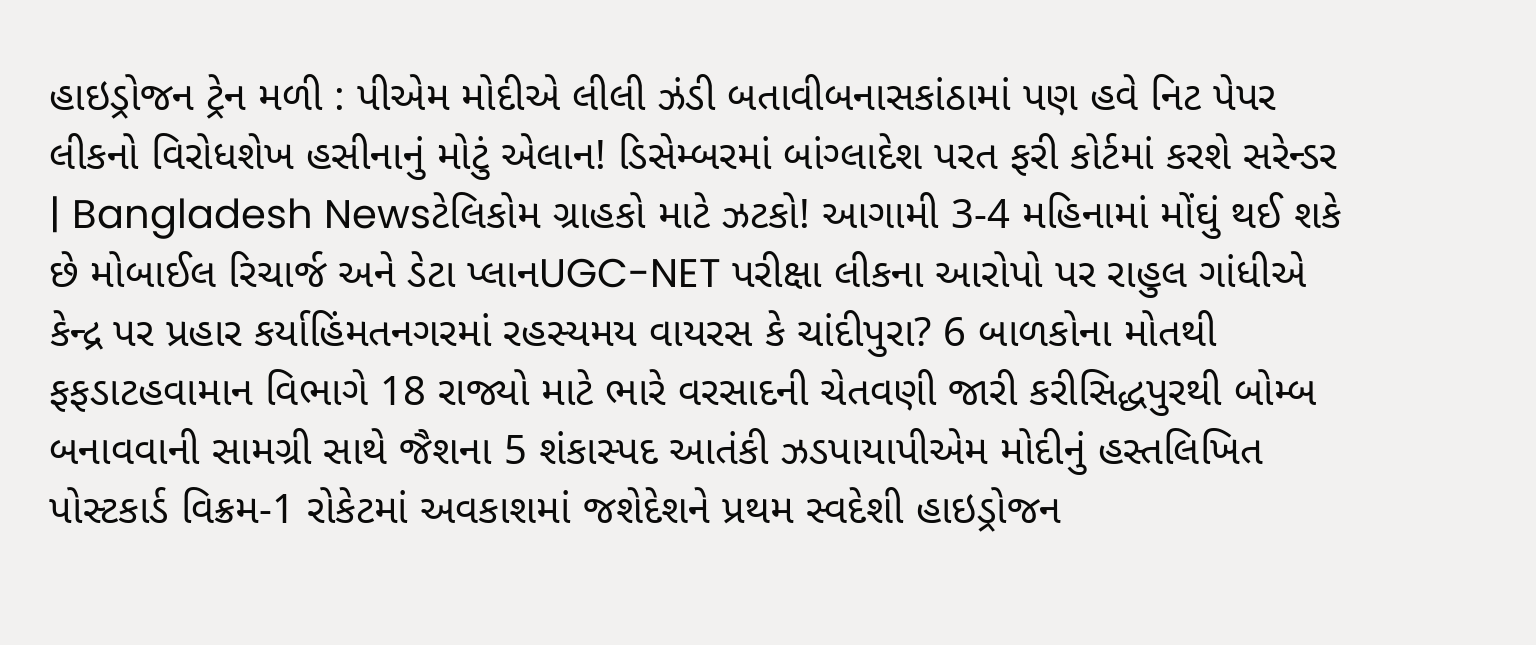હાઇડ્રોજન ટ્રેન મળી : પીએમ મોદીએ લીલી ઝંડી બતાવીબનાસકાંઠામાં પણ હવે નિટ પેપર લીકનો વિરોધશેખ હસીનાનું મોટું એલાન! ડિસેમ્બરમાં બાંગ્લાદેશ પરત ફરી કોર્ટમાં કરશે સરેન્ડર | Bangladesh Newsટેલિકોમ ગ્રાહકો માટે ઝટકો! આગામી 3-4 મહિનામાં મોંઘું થઈ શકે છે મોબાઈલ રિચાર્જ અને ડેટા પ્લાનUGC-NET પરીક્ષા લીકના આરોપો પર રાહુલ ગાંધીએ કેન્દ્ર પર પ્રહાર કર્યાહિંમતનગરમાં રહસ્યમય વાયરસ કે ચાંદીપુરા? 6 બાળકોના મોતથી ફફડાટહવામાન વિભાગે 18 રાજ્યો માટે ભારે વરસાદની ચેતવણી જારી કરીસિદ્ધપુરથી બોમ્બ બનાવવાની સામગ્રી સાથે જૈશના 5 શંકાસ્પદ આતંકી ઝડપાયાપીએમ મોદીનું હસ્તલિખિત પોસ્ટકાર્ડ વિક્રમ-1 રોકેટમાં અવકાશમાં જશેદેશને પ્રથમ સ્વદેશી હાઇડ્રોજન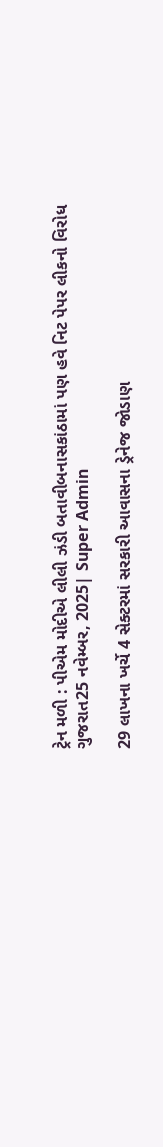ટ્રેન મળી : પીએમ મોદીએ લીલી ઝંડી બતાવીબનાસકાંઠામાં પણ હવે નિટ પેપર લીકનો વિરોધ
ગુજરાત25 નવેમ્બર, 2025| Super Admin

29 લાખના ખર્ચે 4 સેક્ટરમાં સરકારી આવાસના ડ્રેનેજ જોડાણ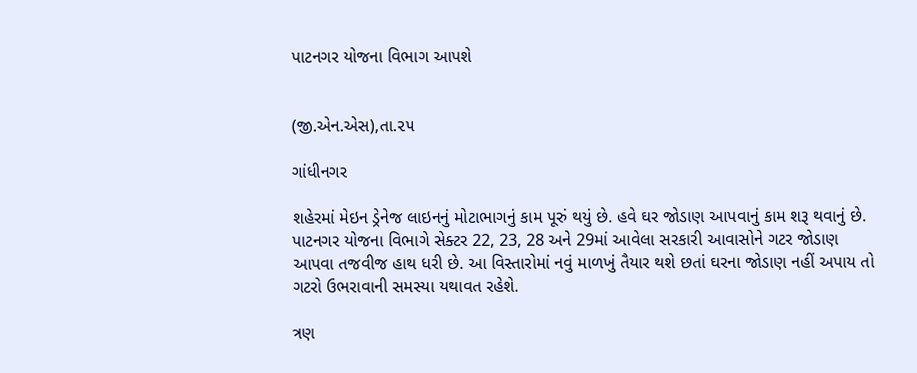પાટનગર યોજના વિભાગ આપશે


(જી.એન.એસ),તા.૨૫

ગાંધીનગર

શહેરમાં મેઇન ડ્રેનેજ લાઇનનું મોટાભાગનું કામ પૂરું થયું છે. હવે ઘર જોડાણ આપવાનું કામ શરૂ થવાનું છે. પાટનગર યોજના વિભાગે સેક્ટર 22, 23, 28 અને 29માં આવેલા સરકારી આવાસોને ગટર જોડાણ આપવા તજવીજ હાથ ધરી છે. આ વિસ્તારોમાં નવું માળખું તૈયાર થશે છતાં ઘરના જોડાણ નહીં અપાય તો ગટરો ઉભરાવાની સમસ્યા યથાવત રહેશે.

ત્રણ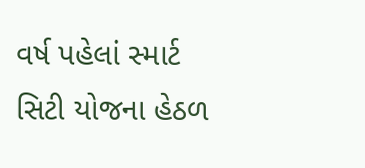વર્ષ પહેલાં સ્માર્ટ સિટી યોજના હેઠળ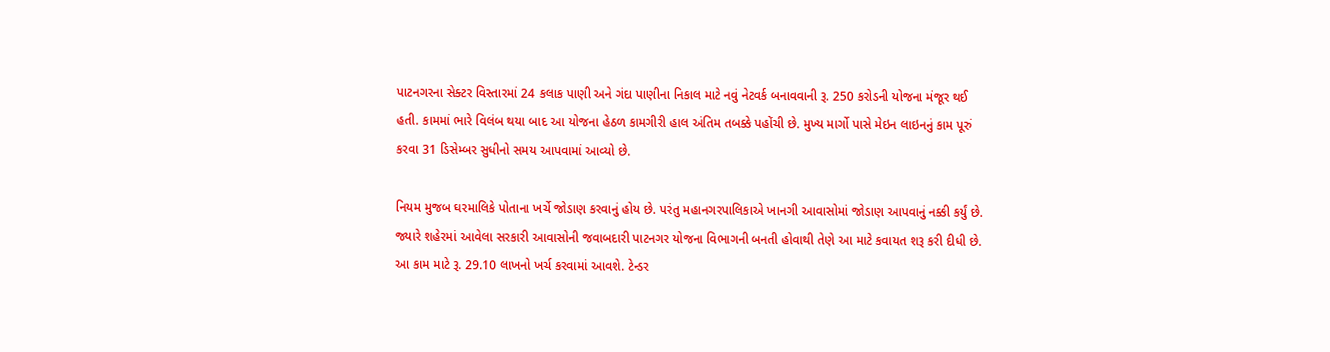પાટનગરના સેક્ટર વિસ્તારમાં 24 કલાક પાણી અને ગંદા પાણીના નિકાલ માટે નવું નેટવર્ક બનાવવાની રૂ. 250 કરોડની યોજના મંજૂર થઈ હતી. કામમાં ભારે વિલંબ થયા બાદ આ યોજના હેઠળ કામગીરી હાલ અંતિમ તબક્કે પહોંચી છે. મુખ્ય માર્ગો પાસે મેઇન લાઇનનું કામ પૂરું કરવા 31 ડિસેમ્બર સુધીનો સમય આપવામાં આવ્યો છે.

નિયમ મુજબ ઘરમાલિકે પોતાના ખર્ચે જોડાણ કરવાનું હોય છે. પરંતુ મહાનગરપાલિકાએ ખાનગી આવાસોમાં જોડાણ આપવાનું નક્કી કર્યું છે. જ્યારે શહેરમાં આવેલા સરકારી આવાસોની જવાબદારી પાટનગર યોજના વિભાગની બનતી હોવાથી તેણે આ માટે કવાયત શરૂ કરી દીધી છે. આ કામ માટે રૂ. 29.10 લાખનો ખર્ચ કરવામાં આવશે. ટેન્ડર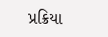પ્રક્રિયા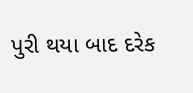પુરી થયા બાદ દરેક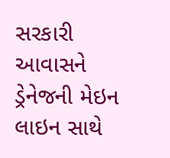સરકારી આવાસને ડ્રેનેજની મેઇન લાઇન સાથે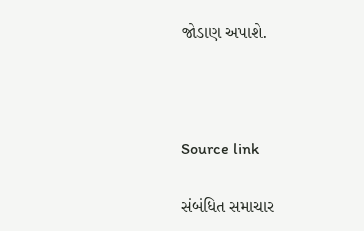જોડાણ અપાશે.



Source link

સંબંધિત સમાચાર